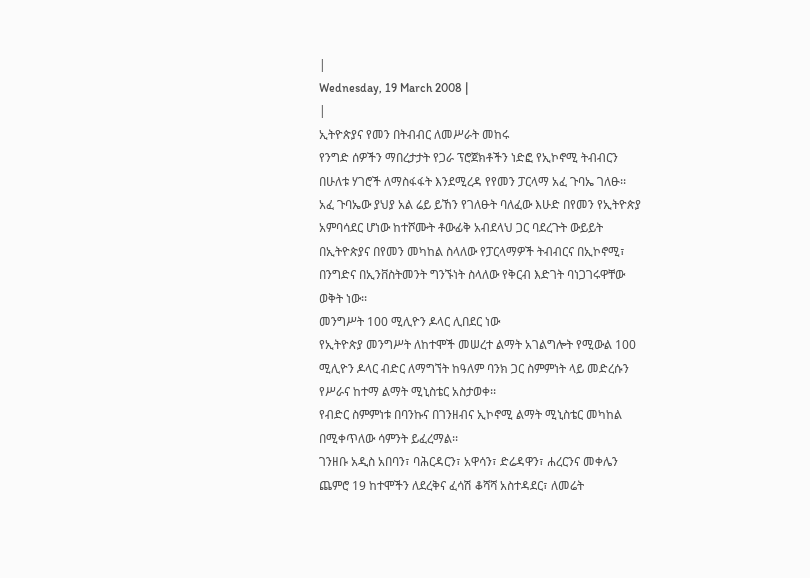|
Wednesday, 19 March 2008 |
|
ኢትዮጵያና የመን በትብብር ለመሥራት መከሩ
የንግድ ሰዎችን ማበረታታት የጋራ ፕሮጀክቶችን ነድፎ የኢኮኖሚ ትብብርን በሁለቱ ሃገሮች ለማስፋፋት እንደሚረዳ የየመን ፓርላማ አፈ ጉባኤ ገለፁ፡፡
አፈ ጉባኤው ያህያ አል ሬይ ይኸን የገለፁት ባለፈው እሁድ በየመን የኢትዮጵያ አምባሳደር ሆነው ከተሾሙት ቶውፊቅ አብደላህ ጋር ባደረጉት ውይይት በኢትዮጵያና በየመን መካከል ስላለው የፓርላማዎች ትብብርና በኢኮኖሚ፣ በንግድና በኢንቨስትመንት ግንኙነት ስላለው የቅርብ እድገት ባነጋገሩዋቸው ወቅት ነው፡፡
መንግሥት 100 ሚሊዮን ዶላር ሊበደር ነው
የኢትዮጵያ መንግሥት ለከተሞች መሠረተ ልማት አገልግሎት የሚውል 100 ሚሊዮን ዶላር ብድር ለማግኘት ከዓለም ባንክ ጋር ስምምነት ላይ መድረሱን የሥራና ከተማ ልማት ሚኒስቴር አስታወቀ፡፡
የብድር ስምምነቱ በባንኩና በገንዘብና ኢኮኖሚ ልማት ሚኒስቴር መካከል በሚቀጥለው ሳምንት ይፈረማል፡፡
ገንዘቡ አዲስ አበባን፣ ባሕርዳርን፣ አዋሳን፣ ድሬዳዋን፣ ሐረርንና መቀሌን ጨምሮ 19 ከተሞችን ለደረቅና ፈሳሽ ቆሻሻ አስተዳደር፣ ለመሬት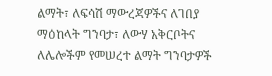ልማት፣ ለፍሳሽ ማውረጃዎችና ለገበያ ማዕከላት ግንባታ፣ ለውሃ አቅርቦትና ለሌሎችም የመሠረተ ልማት ግንባታዎች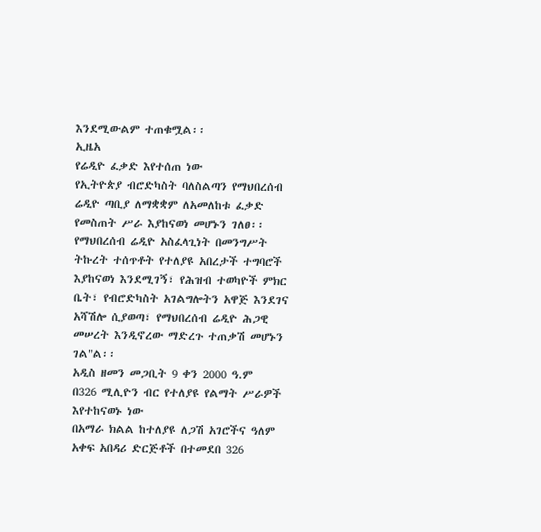እንደሚውልም ተጠቁሟል፡፡
ኢዜአ
የሬዲዮ ፈቃድ እየተሰጠ ነው
የኢትዮጵያ ብሮድካስት ባለስልጣን የማህበረሰብ ሬዲዮ ጣቢያ ለማቋቋም ለአመለከቱ ፈቃድ የመስጠት ሥራ እያከናወነ መሆኑን ገለፀ፡፡
የማህበረሰብ ሬዲዮ አስፈላጊነት በመንግሥት ትኩረት ተሰጥቶት የተለያዩ አበረታች ተግባሮች እያከናወነ እንደሚገኝ፣ የሕዝብ ተወካዮች ምክር ቤት፣ የብሮድካስት አገልግሎትን አዋጅ እንደገና አሻሽሎ ሲያወጣ፣ የማህበረሰብ ሬዲዮ ሕጋዊ መሠረት እንዲኖረው ማድረጉ ተጠቃሽ መሆኑን ገል"ል፡፡
አዲስ ዘመን መጋቢት 9 ቀን 2000 ዓ.ም
በ326 ሚሊዮን ብር የተለያዩ የልማት ሥራዎች እየተከናወኑ ነው
በአማራ ክልል ከተለያዩ ለጋሽ አገሮችና ዓለም አቀፍ አበዳሪ ድርጅቶች በተመደበ 326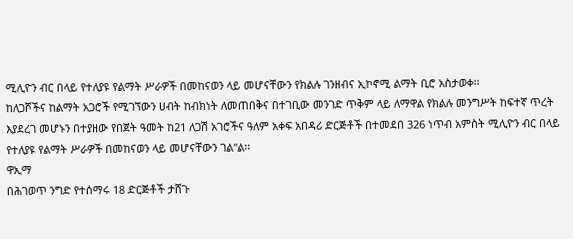ሚሊዮን ብር በላይ የተለያዩ የልማት ሥራዎች በመከናወን ላይ መሆናቸውን የክልሉ ገንዘብና ኢኮኖሚ ልማት ቢሮ አስታወቀ፡፡
ከለጋሾችና ከልማት አጋሮች የሚገኘውን ሀብት ከብክነት ለመጠበቅና በተገቢው መንገድ ጥቅም ላይ ለማዋል የክልሉ መንግሥት ከፍተኛ ጥረት እያደረገ መሆኑን በተያዘው የበጀት ዓመት ከ21 ለጋሽ አገሮችና ዓለም አቀፍ አበዳሪ ድርጅቶች በተመደበ 326 ነጥብ አምስት ሚሊዮን ብር በላይ የተለያዩ የልማት ሥራዎች በመከናወን ላይ መሆናቸውን ገል"ል፡፡
ዋኢማ
በሕገወጥ ንግድ የተሰማሩ 18 ድርጅቶች ታሸጉ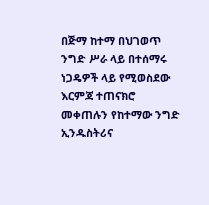በጅማ ከተማ በህገወጥ ንግድ ሥራ ላይ በተሰማሩ ነጋዴዎች ላይ የሚወስደው እርምጃ ተጠናክሮ መቀጠሉን የከተማው ንግድ ኢንዱስትሪና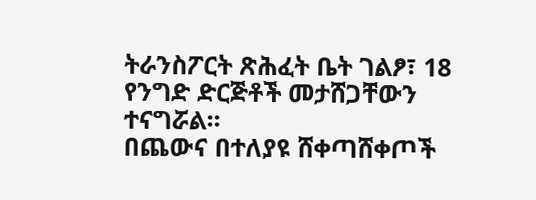ትራንስፖርት ጽሕፈት ቤት ገልፆ፣ 18 የንግድ ድርጅቶች መታሸጋቸውን ተናግሯል፡፡
በጨውና በተለያዩ ሸቀጣሸቀጦች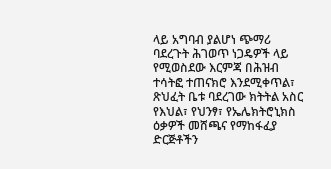ላይ አግባብ ያልሆነ ጭማሪ ባደረጉት ሕገወጥ ነጋዴዎች ላይ የሚወስደው እርምጃ በሕዝብ ተሳትፎ ተጠናክሮ እንደሚቀጥል፣ ጽህፈት ቤቱ ባደረገው ክትትል አስር የእህል፣ የህንፃ፣ የኤሌክትሮኒክስ ዕቃዎች መሸጫና የማከፋፈያ ድርጅቶችን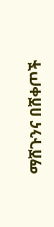ማሸጉንና በሸቀጦች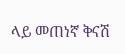ላይ መጠነኛ ቅናሽ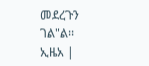መደረጉን ገል"ል፡፡
ኢዜአ |